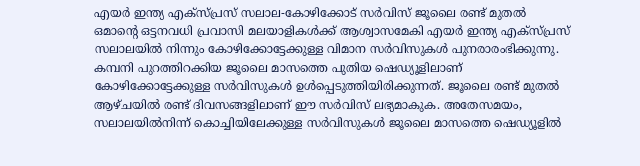എയർ ഇന്ത്യ എക്സ്പ്രസ് സലാല-കോഴിക്കോട് സർവിസ് ജൂലൈ രണ്ട് മുതൽ
ഒമാന്റെ ഒട്ടനവധി പ്രവാസി മലയാളികൾക്ക് ആശ്വാസമേകി എയർ ഇന്ത്യ എക്സ്പ്രസ് സലാലയിൽ നിന്നും കോഴിക്കോട്ടേക്കുള്ള വിമാന സർവിസുകൾ പുനരാരംഭിക്കുന്നു. കമ്പനി പുറത്തിറക്കിയ ജൂലൈ മാസത്തെ പുതിയ ഷെഡ്യൂളിലാണ് കോഴിക്കോട്ടേക്കുള്ള സർവിസുകൾ ഉൾപ്പെടുത്തിയിരിക്കുന്നത്. ജൂലൈ രണ്ട് മുതൽ ആഴ്ചയിൽ രണ്ട് ദിവസങ്ങളിലാണ് ഈ സർവിസ് ലഭ്യമാകുക. അതേസമയം, സലാലയിൽനിന്ന് കൊച്ചിയിലേക്കുള്ള സർവിസുകൾ ജൂലൈ മാസത്തെ ഷെഡ്യൂളിൽ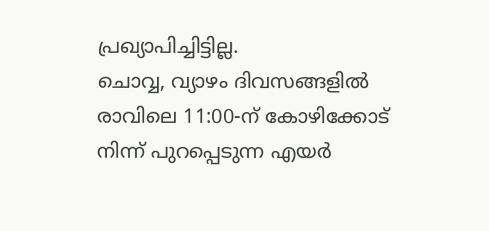പ്രഖ്യാപിച്ചിട്ടില്ല.
ചൊവ്വ, വ്യാഴം ദിവസങ്ങളിൽ രാവിലെ 11:00-ന് കോഴിക്കോട് നിന്ന് പുറപ്പെടുന്ന എയർ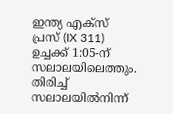ഇന്ത്യ എക്സ് പ്രസ് (IX 311) ഉച്ചക്ക് 1:05-ന് സലാലയിലെത്തും. തിരിച്ച് സലാലയിൽനിന്ന്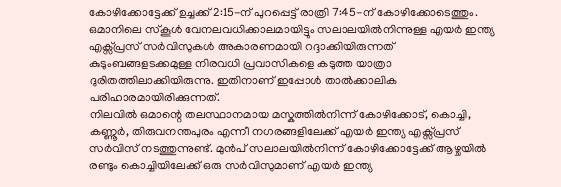കോഴിക്കോട്ടേക്ക് ഉച്ചക്ക് 2:15-ന് പുറപ്പെട്ട് രാത്രി 7:45-ന് കോഴിക്കോടെത്തും. ഒമാനിലെ സ്കൂൾ വേനലവധിക്കാലമായിട്ടും സലാലയിൽനിന്നുള്ള എയർ ഇന്ത്യ എക്സ്പ്രസ് സർവിസുകൾ അകാരണമായി റദ്ദാക്കിയിരുന്നത് കുടുംബങ്ങളടക്കമുള്ള നിരവധി പ്രവാസികളെ കടുത്ത യാത്രാ ദുരിതത്തിലാക്കിയിരുന്നു. ഇതിനാണ് ഇപ്പോൾ താൽക്കാലിക പരിഹാരമായിരിക്കുന്നത്.
നിലവിൽ ഒമാന്റെ തലസ്ഥാനമായ മസ്കത്തിൽനിന്ന് കോഴിക്കോട്, കൊച്ചി, കണ്ണൂർ, തിരുവനന്തപുരം എന്നീ നഗരങ്ങളിലേക്ക് എയർ ഇന്ത്യ എക്സ്പ്രസ് സർവിസ് നടത്തുന്നുണ്ട്. മുൻപ് സലാലയിൽനിന്ന് കോഴിക്കോട്ടേക്ക് ആഴ്ചയിൽ രണ്ടും കൊച്ചിയിലേക്ക് ഒരു സർവിസുമാണ് എയർ ഇന്ത്യ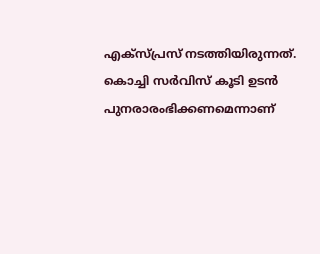എക്സ്പ്രസ് നടത്തിയിരുന്നത്. കൊച്ചി സർവിസ് കൂടി ഉടൻ പുനരാരംഭിക്കണമെന്നാണ്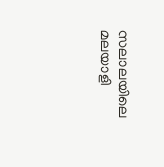സലാലയിലെ മലയാളി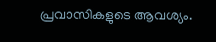പ്രവാസികളുടെ ആവശ്യം.